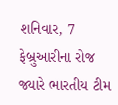શનિવાર, 7 ફેબ્રુઆરીના રોજ જ્યારે ભારતીય ટીમ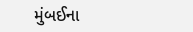મુંબઈના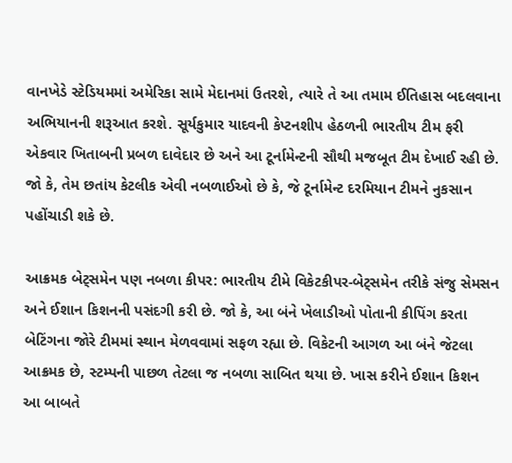વાનખેડે સ્ટેડિયમમાં અમેરિકા સામે મેદાનમાં ઉતરશે, ત્યારે તે આ તમામ ઈતિહાસ બદલવાના અભિયાનની શરૂઆત કરશે. સૂર્યકુમાર યાદવની કેપ્ટનશીપ હેઠળની ભારતીય ટીમ ફરી એકવાર ખિતાબની પ્રબળ દાવેદાર છે અને આ ટૂર્નામેન્ટની સૌથી મજબૂત ટીમ દેખાઈ રહી છે. જો કે, તેમ છતાંય કેટલીક એવી નબળાઈઓ છે કે, જે ટૂર્નામેન્ટ દરમિયાન ટીમને નુકસાન પહોંચાડી શકે છે.

આક્રમક બેટ્સમેન પણ નબળા કીપર: ભારતીય ટીમે વિકેટકીપર-બેટ્સમેન તરીકે સંજુ સેમસન અને ઈશાન કિશનની પસંદગી કરી છે. જો કે, આ બંને ખેલાડીઓ પોતાની કીપિંગ કરતા બેટિંગના જોરે ટીમમાં સ્થાન મેળવવામાં સફળ રહ્યા છે. વિકેટની આગળ આ બંને જેટલા આક્રમક છે, સ્ટમ્પની પાછળ તેટલા જ નબળા સાબિત થયા છે. ખાસ કરીને ઈશાન કિશન આ બાબતે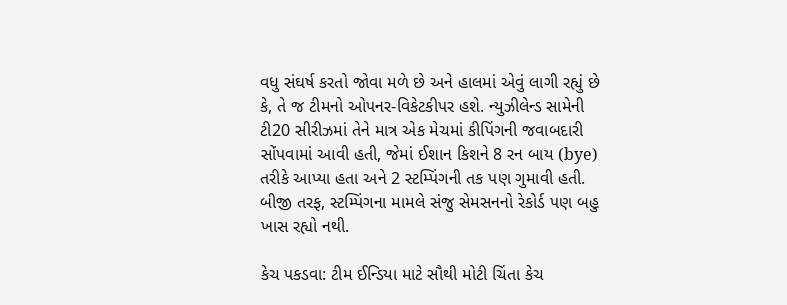વધુ સંઘર્ષ કરતો જોવા મળે છે અને હાલમાં એવું લાગી રહ્યું છે કે, તે જ ટીમનો ઓપનર-વિકેટકીપર હશે. ન્યુઝીલેન્ડ સામેની ટી20 સીરીઝમાં તેને માત્ર એક મેચમાં કીપિંગની જવાબદારી સોંપવામાં આવી હતી, જેમાં ઈશાન કિશને 8 રન બાય (bye) તરીકે આપ્યા હતા અને 2 સ્ટમ્પિંગની તક પણ ગુમાવી હતી. બીજી તરફ, સ્ટમ્પિંગના મામલે સંજુ સેમસનનો રેકોર્ડ પણ બહુ ખાસ રહ્યો નથી.

કેચ પકડવા: ટીમ ઈન્ડિયા માટે સૌથી મોટી ચિંતા કેચ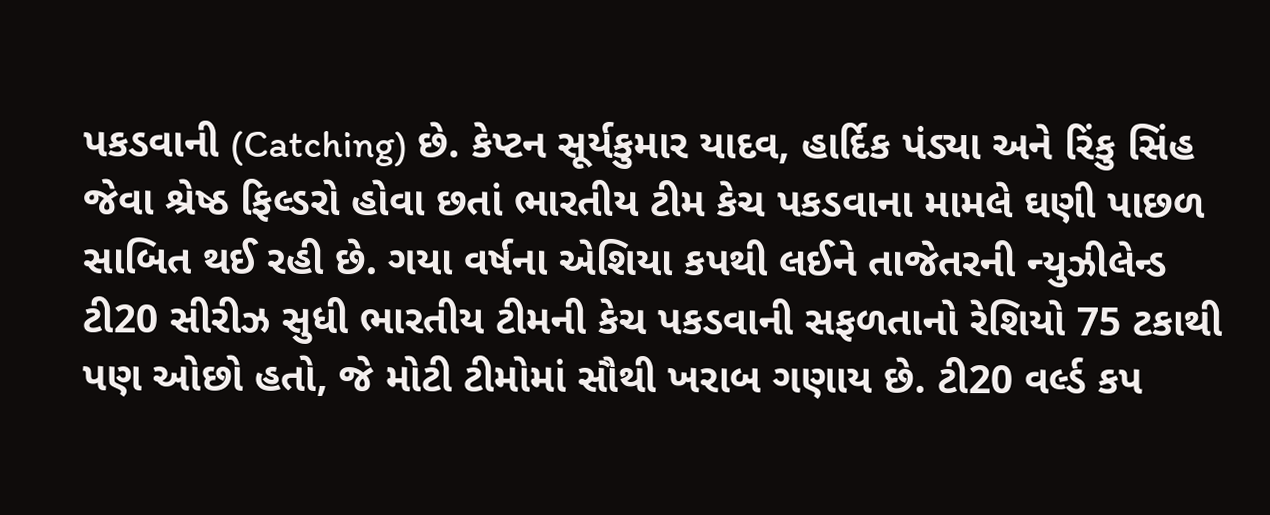પકડવાની (Catching) છે. કેપ્ટન સૂર્યકુમાર યાદવ, હાર્દિક પંડ્યા અને રિંકુ સિંહ જેવા શ્રેષ્ઠ ફિલ્ડરો હોવા છતાં ભારતીય ટીમ કેચ પકડવાના મામલે ઘણી પાછળ સાબિત થઈ રહી છે. ગયા વર્ષના એશિયા કપથી લઈને તાજેતરની ન્યુઝીલેન્ડ ટી20 સીરીઝ સુધી ભારતીય ટીમની કેચ પકડવાની સફળતાનો રેશિયો 75 ટકાથી પણ ઓછો હતો, જે મોટી ટીમોમાં સૌથી ખરાબ ગણાય છે. ટી20 વર્લ્ડ કપ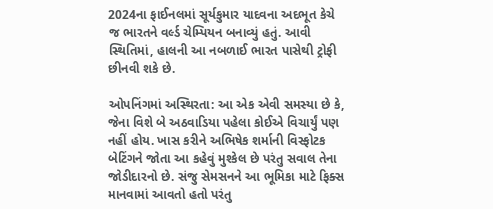2024ના ફાઈનલમાં સૂર્યકુમાર યાદવના અદભૂત કેચે જ ભારતને વર્લ્ડ ચેમ્પિયન બનાવ્યું હતું. આવી સ્થિતિમાં, હાલની આ નબળાઈ ભારત પાસેથી ટ્રોફી છીનવી શકે છે.

ઓપનિંગમાં અસ્થિરતા: આ એક એવી સમસ્યા છે કે, જેના વિશે બે અઠવાડિયા પહેલા કોઈએ વિચાર્યું પણ નહીં હોય. ખાસ કરીને અભિષેક શર્માની વિસ્ફોટક બેટિંગને જોતા આ કહેવું મુશ્કેલ છે પરંતુ સવાલ તેના જોડીદારનો છે. સંજુ સેમસનને આ ભૂમિકા માટે ફિક્સ માનવામાં આવતો હતો પરંતુ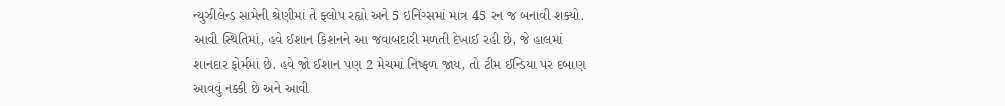ન્યુઝીલેન્ડ સામેની શ્રેણીમાં તે ફ્લોપ રહ્યો અને 5 ઇનિંગ્સમાં માત્ર 45 રન જ બનાવી શક્યો. આવી સ્થિતિમાં, હવે ઈશાન કિશનને આ જવાબદારી મળતી દેખાઈ રહી છે, જે હાલમાં શાનદાર ફોર્મમાં છે. હવે જો ઈશાન પણ 2 મેચમાં નિષ્ફળ જાય, તો ટીમ ઈન્ડિયા પર દબાણ આવવું નક્કી છે અને આવી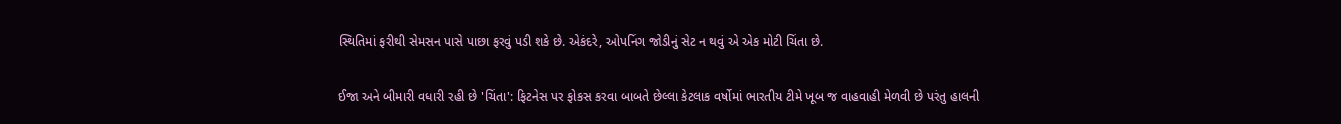સ્થિતિમાં ફરીથી સેમસન પાસે પાછા ફરવું પડી શકે છે. એકંદરે, ઓપનિંગ જોડીનું સેટ ન થવું એ એક મોટી ચિંતા છે.

ઈજા અને બીમારી વધારી રહી છે 'ચિંતા': ફિટનેસ પર ફોકસ કરવા બાબતે છેલ્લા કેટલાક વર્ષોમાં ભારતીય ટીમે ખૂબ જ વાહવાહી મેળવી છે પરંતુ હાલની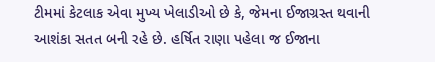ટીમમાં કેટલાક એવા મુખ્ય ખેલાડીઓ છે કે, જેમના ઈજાગ્રસ્ત થવાની આશંકા સતત બની રહે છે. હર્ષિત રાણા પહેલા જ ઈજાના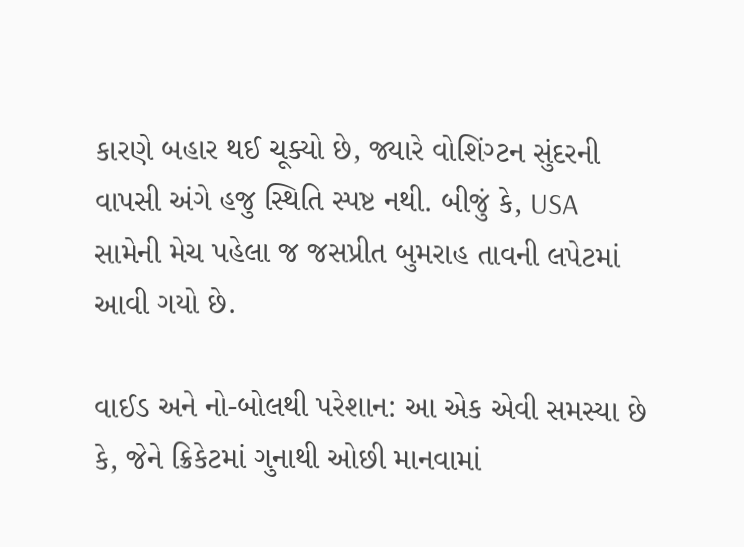કારણે બહાર થઈ ચૂક્યો છે, જ્યારે વોશિંગ્ટન સુંદરની વાપસી અંગે હજુ સ્થિતિ સ્પષ્ટ નથી. બીજું કે, USA સામેની મેચ પહેલા જ જસપ્રીત બુમરાહ તાવની લપેટમાં આવી ગયો છે.

વાઈડ અને નો-બોલથી પરેશાન: આ એક એવી સમસ્યા છે કે, જેને ક્રિકેટમાં ગુનાથી ઓછી માનવામાં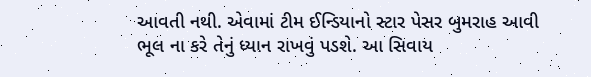આવતી નથી. એવામાં ટીમ ઈન્ડિયાનો સ્ટાર પેસર બુમરાહ આવી ભૂલ ના કરે તેનું ધ્યાન રાખવું પડશે. આ સિવાય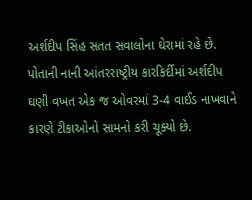અર્શદીપ સિંહ સતત સવાલોના ઘેરામાં રહે છે. પોતાની નાની આંતરરાષ્ટ્રીય કારકિર્દીમાં અર્શદીપ ઘણી વખત એક જ ઓવરમાં 3-4 વાઈડ નાખવાને કારણે ટીકાઓનો સામનો કરી ચૂક્યો છે.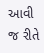આવી જ રીતે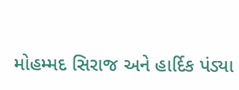મોહમ્મદ સિરાજ અને હાર્દિક પંડ્યા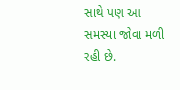સાથે પણ આ સમસ્યા જોવા મળી રહી છે.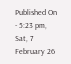Published On - 5:23 pm, Sat, 7 February 26